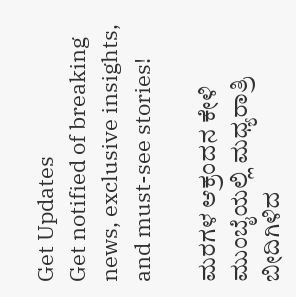Get Updates
Get notified of breaking news, exclusive insights, and must-see stories!

ಮರಗಳ ಆಕ್ರಂದನ ಕೇಳಿ ಮುಂಬೈಯಲ್ಲಿ ಮಧ್ಯರಾತ್ರಿ ಬೀದಿಗಿಳಿದ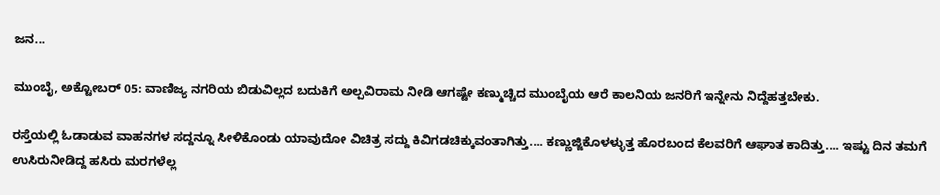ಜನ...

ಮುಂಬೈ, ಅಕ್ಟೋಬರ್ 05: ವಾಣಿಜ್ಯ ನಗರಿಯ ಬಿಡುವಿಲ್ಲದ ಬದುಕಿಗೆ ಅಲ್ಪವಿರಾಮ ನೀಡಿ ಆಗಷ್ಟೇ ಕಣ್ಮುಚ್ಚಿದ ಮುಂಬೈಯ ಆರೆ ಕಾಲನಿಯ ಜನರಿಗೆ ಇನ್ನೇನು ನಿದ್ದೆಹತ್ತಬೇಕು.

ರಸ್ತೆಯಲ್ಲಿ ಓಡಾಡುವ ವಾಹನಗಳ ಸದ್ದನ್ನೂ ಸೀಳಿಕೊಂಡು ಯಾವುದೋ ವಿಚಿತ್ರ ಸದ್ದು ಕಿವಿಗಡಚಿಕ್ಕುವಂತಾಗಿತ್ತು.... ಕಣ್ಣುಜ್ಜಿಕೊಳಳ್ಳುತ್ತ ಹೊರಬಂದ ಕೆಲವರಿಗೆ ಆಘಾತ ಕಾದಿತ್ತು.... ಇಷ್ಟು ದಿನ ತಮಗೆ ಉಸಿರುನೀಡಿದ್ದ ಹಸಿರು ಮರಗಳೆಲ್ಲ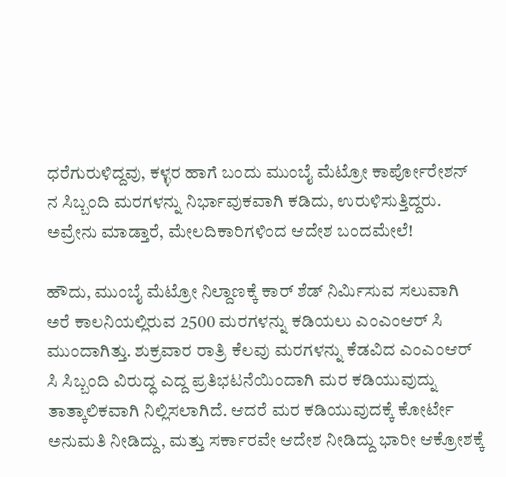ಧರೆಗುರುಳಿದ್ದವು, ಕಳ್ಳರ ಹಾಗೆ ಬಂದು ಮುಂಬೈ ಮೆಟ್ರೋ ಕಾರ್ಪೋರೇಶನ್ ನ ಸಿಬ್ಬಂದಿ ಮರಗಳನ್ನು ನಿರ್ಭಾವುಕವಾಗಿ ಕಡಿದು, ಉರುಳಿಸುತ್ತಿದ್ದರು. ಅವ್ರೇನು ಮಾಡ್ತಾರೆ, ಮೇಲದಿಕಾರಿಗಳಿಂದ ಆದೇಶ ಬಂದಮೇಲೆ!

ಹೌದು, ಮುಂಬೈ ಮೆಟ್ರೋ ನಿಲ್ದಾಣಕ್ಕೆ ಕಾರ್ ಶೆಡ್ ನಿರ್ಮಿಸುವ ಸಲುವಾಗಿ ಅರೆ ಕಾಲನಿಯಲ್ಲಿರುವ 2500 ಮರಗಳನ್ನು ಕಡಿಯಲು ಎಂಎಂಆರ್ ಸಿ ಮುಂದಾಗಿತ್ತು. ಶುಕ್ರವಾರ ರಾತ್ರಿ ಕೆಲವು ಮರಗಳನ್ನು ಕೆಡವಿದ ಎಂಎಂಆರ್ ಸಿ ಸಿಬ್ಬಂದಿ ವಿರುದ್ಧ ಎದ್ದ ಪ್ರತಿಭಟನೆಯಿಂದಾಗಿ ಮರ ಕಡಿಯುವುದ್ನು ತಾತ್ಕಾಲಿಕವಾಗಿ ನಿಲ್ಲಿಸಲಾಗಿದೆ. ಆದರೆ ಮರ ಕಡಿಯುವುದಕ್ಕೆ ಕೋರ್ಟೇ ಅನುಮತಿ ನೀಡಿದ್ದು, ಮತ್ತು ಸರ್ಕಾರವೇ ಆದೇಶ ನೀಡಿದ್ದು ಭಾರೀ ಆಕ್ರೋಶಕ್ಕೆ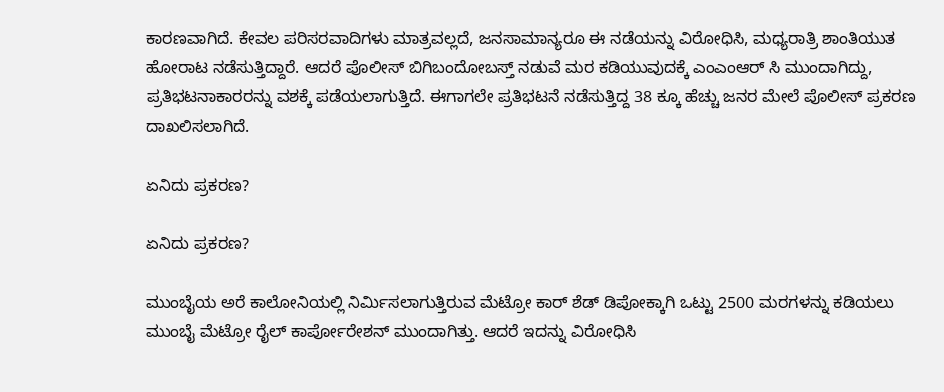ಕಾರಣವಾಗಿದೆ. ಕೇವಲ ಪರಿಸರವಾದಿಗಳು ಮಾತ್ರವಲ್ಲದೆ, ಜನಸಾಮಾನ್ಯರೂ ಈ ನಡೆಯನ್ನು ವಿರೋಧಿಸಿ, ಮಧ್ಯರಾತ್ರಿ ಶಾಂತಿಯುತ ಹೋರಾಟ ನಡೆಸುತ್ತಿದ್ದಾರೆ. ಆದರೆ ಪೊಲೀಸ್ ಬಿಗಿಬಂದೋಬಸ್ತ್ ನಡುವೆ ಮರ ಕಡಿಯುವುದಕ್ಕೆ ಎಂಎಂಆರ್ ಸಿ ಮುಂದಾಗಿದ್ದು, ಪ್ರತಿಭಟನಾಕಾರರನ್ನು ವಶಕ್ಕೆ ಪಡೆಯಲಾಗುತ್ತಿದೆ. ಈಗಾಗಲೇ ಪ್ರತಿಭಟನೆ ನಡೆಸುತ್ತಿದ್ದ 38 ಕ್ಕೂ ಹೆಚ್ಚು ಜನರ ಮೇಲೆ ಪೊಲೀಸ್ ಪ್ರಕರಣ ದಾಖಲಿಸಲಾಗಿದೆ.

ಏನಿದು ಪ್ರಕರಣ?

ಏನಿದು ಪ್ರಕರಣ?

ಮುಂಬೈಯ ಅರೆ ಕಾಲೋನಿಯಲ್ಲಿ ನಿರ್ಮಿಸಲಾಗುತ್ತಿರುವ ಮೆಟ್ರೋ ಕಾರ್ ಶೆಡ್ ಡಿಪೋಕ್ಕಾಗಿ ಒಟ್ಟು 2500 ಮರಗಳನ್ನು ಕಡಿಯಲು ಮುಂಬೈ ಮೆಟ್ರೋ ರೈಲ್ ಕಾರ್ಪೋರೇಶನ್ ಮುಂದಾಗಿತ್ತು. ಆದರೆ ಇದನ್ನು ವಿರೋಧಿಸಿ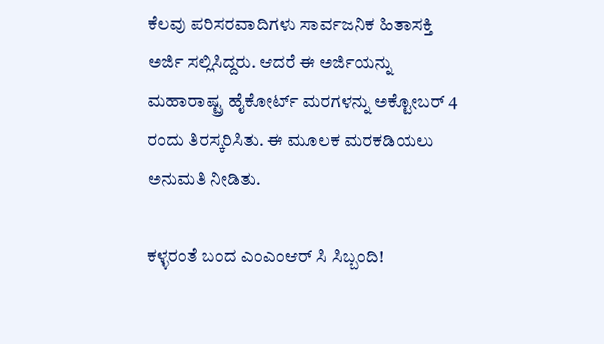ಕೆಲವು ಪರಿಸರವಾದಿಗಳು ಸಾರ್ವಜನಿಕ ಹಿತಾಸಕ್ತಿ ಅರ್ಜಿ ಸಲ್ಲಿಸಿದ್ದರು. ಆದರೆ ಈ ಅರ್ಜಿಯನ್ನು ಮಹಾರಾಷ್ಟ್ರ ಹೈಕೋರ್ಟ್ ಮರಗಳನ್ನು ಅಕ್ಟೋಬರ್ 4 ರಂದು ತಿರಸ್ಕರಿಸಿತು. ಈ ಮೂಲಕ ಮರಕಡಿಯಲು ಅನುಮತಿ ನೀಡಿತು.

ಕಳ್ಳರಂತೆ ಬಂದ ಎಂಎಂಆರ್ ಸಿ ಸಿಬ್ಬಂದಿ!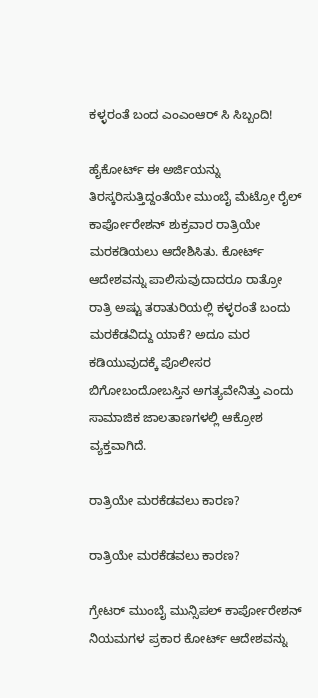ಕಳ್ಳರಂತೆ ಬಂದ ಎಂಎಂಆರ್ ಸಿ ಸಿಬ್ಬಂದಿ!

ಹೈಕೋರ್ಟ್ ಈ ಅರ್ಜಿಯನ್ನು ತಿರಸ್ಕರಿಸುತ್ತಿದ್ದಂತೆಯೇ ಮುಂಬೈ ಮೆಟ್ರೋ ರೈಲ್ ಕಾರ್ಪೋರೇಶನ್ ಶುಕ್ರವಾರ ರಾತ್ರಿಯೇ ಮರಕಡಿಯಲು ಆದೇಶಿಸಿತು. ಕೋರ್ಟ್ ಆದೇಶವನ್ನು ಪಾಲಿಸುವುದಾದರೂ ರಾತ್ರೋ ರಾತ್ರಿ ಅಷ್ಟು ತರಾತುರಿಯಲ್ಲಿ ಕಳ್ಳರಂತೆ ಬಂದು ಮರಕೆಡವಿದ್ದು ಯಾಕೆ? ಅದೂ ಮರ ಕಡಿಯುವುದಕ್ಕೆ ಪೊಲೀಸರ ಬಿಗೋಬಂದೋಬಸ್ತಿನ ಅಗತ್ಯವೇನಿತ್ತು ಎಂದು ಸಾಮಾಜಿಕ ಜಾಲತಾಣಗಳಲ್ಲಿ ಆಕ್ರೋಶ ವ್ಯಕ್ತವಾಗಿದೆ.

ರಾತ್ರಿಯೇ ಮರಕೆಡವಲು ಕಾರಣ?

ರಾತ್ರಿಯೇ ಮರಕೆಡವಲು ಕಾರಣ?

ಗ್ರೇಟರ್ ಮುಂಬೈ ಮುನ್ಸಿಪಲ್ ಕಾರ್ಪೋರೇಶನ್ ನಿಯಮಗಳ ಪ್ರಕಾರ ಕೋರ್ಟ್ ಆದೇಶವನ್ನು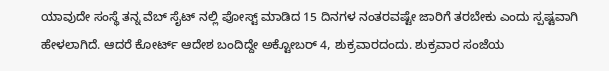ಯಾವುದೇ ಸಂಸ್ಥೆ ತನ್ನ ವೆಬ್ ಸೈಟ್ ನಲ್ಲಿ ಪೋಸ್ಟ್ ಮಾಡಿದ 15 ದಿನಗಳ ನಂತರವಷ್ಟೇ ಜಾರಿಗೆ ತರಬೇಕು ಎಂದು ಸ್ಪಷ್ಟವಾಗಿ ಹೇಳಲಾಗಿದೆ. ಆದರೆ ಕೋರ್ಟ್ ಆದೇಶ ಬಂದಿದ್ದೇ ಅಕ್ಟೋಬರ್ 4, ಶುಕ್ರವಾರದಂದು. ಶುಕ್ರವಾರ ಸಂಜೆಯ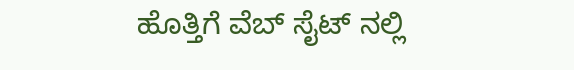ಹೊತ್ತಿಗೆ ವೆಬ್ ಸೈಟ್ ನಲ್ಲಿ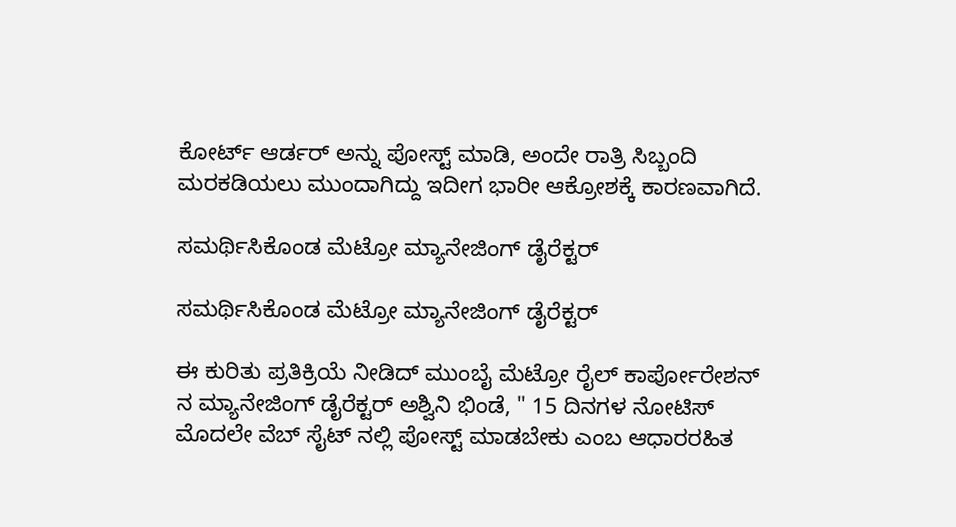ಕೋರ್ಟ್ ಆರ್ಡರ್ ಅನ್ನು ಪೋಸ್ಟ್ ಮಾಡಿ, ಅಂದೇ ರಾತ್ರಿ ಸಿಬ್ಬಂದಿ ಮರಕಡಿಯಲು ಮುಂದಾಗಿದ್ದು ಇದೀಗ ಭಾರೀ ಆಕ್ರೋಶಕ್ಕೆ ಕಾರಣವಾಗಿದೆ.

ಸಮರ್ಥಿಸಿಕೊಂಡ ಮೆಟ್ರೋ ಮ್ಯಾನೇಜಿಂಗ್ ಡೈರೆಕ್ಟರ್

ಸಮರ್ಥಿಸಿಕೊಂಡ ಮೆಟ್ರೋ ಮ್ಯಾನೇಜಿಂಗ್ ಡೈರೆಕ್ಟರ್

ಈ ಕುರಿತು ಪ್ರತಿಕ್ರಿಯೆ ನೀಡಿದ್ ಮುಂಬೈ ಮೆಟ್ರೋ ರೈಲ್ ಕಾರ್ಪೋರೇಶನ್ ನ ಮ್ಯಾನೇಜಿಂಗ್ ಡೈರೆಕ್ಟರ್ ಅಶ್ವಿನಿ ಭಿಂಡೆ, " 15 ದಿನಗಳ ನೋಟಿಸ್ ಮೊದಲೇ ವೆಬ್ ಸೈಟ್ ನಲ್ಲಿ ಪೋಸ್ಟ್ ಮಾಡಬೇಕು ಎಂಬ ಆಧಾರರಹಿತ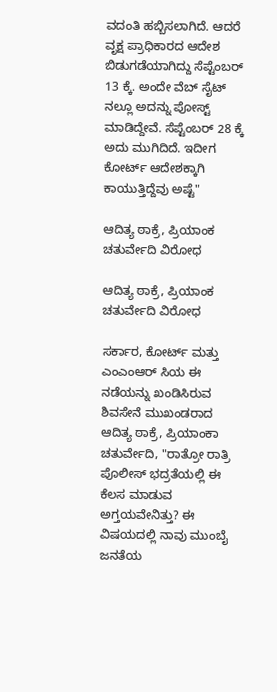ವದಂತಿ ಹಬ್ಬಿಸಲಾಗಿದೆ. ಆದರೆ ವೃಕ್ಷ ಪ್ರಾಧಿಕಾರದ ಆದೇಶ ಬಿಡುಗಡೆಯಾಗಿದ್ದು ಸೆಪ್ಟೆಂಬರ್ 13 ಕ್ಕೆ. ಅಂದೇ ವೆಬ್ ಸೈಟ್ ನಲ್ಲೂ ಅದನ್ನು ಪೋಸ್ಟ್ ಮಾಡಿದ್ದೇವೆ. ಸೆಪ್ಟೆಂಬರ್ 28 ಕ್ಕೆ ಅದು ಮುಗಿದಿದೆ. ಇದೀಗ ಕೋರ್ಟ್ ಆದೇಶಕ್ಕಾಗಿ ಕಾಯುತ್ತಿದ್ದೆವು ಅಷ್ಟೆ"

ಆದಿತ್ಯ ಠಾಕ್ರೆ, ಪ್ರಿಯಾಂಕ ಚತುರ್ವೇದಿ ವಿರೋಧ

ಆದಿತ್ಯ ಠಾಕ್ರೆ, ಪ್ರಿಯಾಂಕ ಚತುರ್ವೇದಿ ವಿರೋಧ

ಸರ್ಕಾರ, ಕೋರ್ಟ್ ಮತ್ತು ಎಂಎಂಆರ್ ಸಿಯ ಈ ನಡೆಯನ್ನು ಖಂಡಿಸಿರುವ ಶಿವಸೇನೆ ಮುಖಂಡರಾದ ಆದಿತ್ಯ ಠಾಕ್ರೆ, ಪ್ರಿಯಾಂಕಾ ಚತುರ್ವೇದಿ, "ರಾತ್ರೋ ರಾತ್ರಿ ಪೊಲೀಸ್ ಭದ್ರತೆಯಲ್ಲಿ ಈ ಕೆಲಸ ಮಾಡುವ ಅಗ್ತಯವೇನಿತ್ತು? ಈ ವಿಷಯದಲ್ಲಿ ನಾವು ಮುಂಬೈ ಜನತೆಯ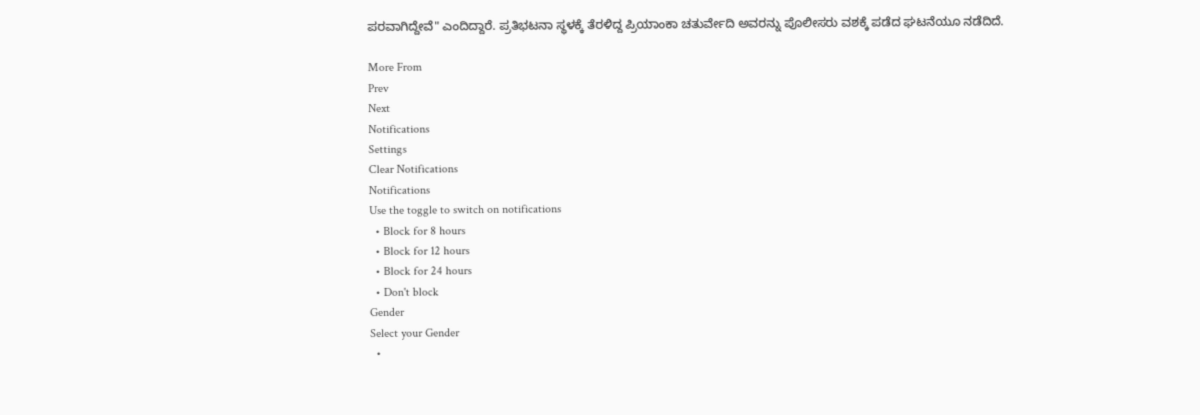ಪರವಾಗಿದ್ದೇವೆ" ಎಂದಿದ್ದಾರೆ. ಪ್ರತಿಭಟನಾ ಸ್ಥಳಕ್ಕೆ ತೆರಳಿದ್ದ ಪ್ರಿಯಾಂಕಾ ಚತುರ್ವೇದಿ ಅವರನ್ನು ಪೊಲೀಸರು ವಶಕ್ಕೆ ಪಡೆದ ಘಟನೆಯೂ ನಡೆದಿದೆ.

More From
Prev
Next
Notifications
Settings
Clear Notifications
Notifications
Use the toggle to switch on notifications
  • Block for 8 hours
  • Block for 12 hours
  • Block for 24 hours
  • Don't block
Gender
Select your Gender
  •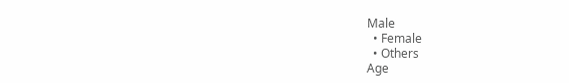Male
  • Female
  • Others
Age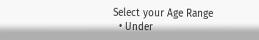Select your Age Range
  • Under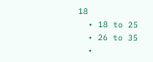18
  • 18 to 25
  • 26 to 35
  •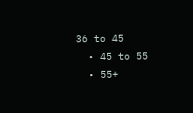36 to 45
  • 45 to 55
  • 55+